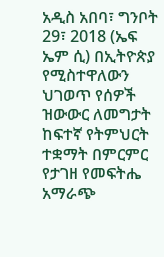አዲስ አበባ፣ ግንቦት 29፣ 2018 (ኤፍ ኤም ሲ) በኢትዮጵያ የሚስተዋለውን ህገወጥ የሰዎች ዝውውር ለመግታት ከፍተኛ የትምህርት ተቋማት በምርምር የታገዘ የመፍትሔ አማራጭ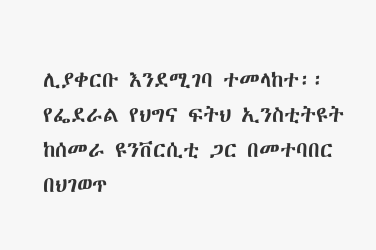ሊያቀርቡ እንደሚገባ ተመላከተ፡፡
የፌደራል የህግና ፍትህ ኢንስቲትዩት ከሰመራ ዩንቨርሲቲ ጋር በመተባበር በህገወጥ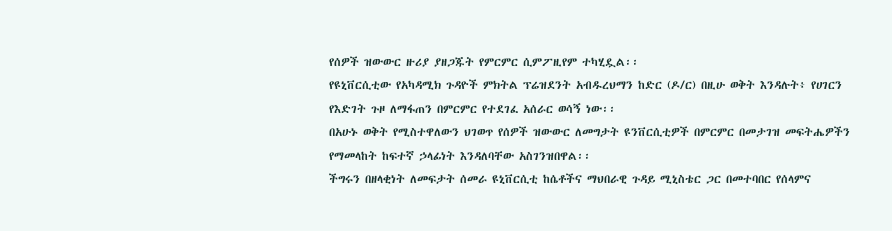የሰዎች ዝውውር ዙሪያ ያዘጋጁት የምርምር ሲምፖዚየም ተካሂዷል፡፡
የዩኒቨርሲቲው የአካዳሚክ ጉዳዮች ምክትል ፕሬዝደንት አብዱረህማን ከድር (ዶ/ር) በዚሁ ወቅት እንዳሉት፥ የሀገርን የእድገት ጉዞ ለማፋጠን በምርምር የተደገፈ አሰራር ወሳኝ ነው፡፡
በአሁኑ ወቅት የሚስተዋለውን ህገወጥ የሰዎች ዝውውር ለመግታት ዩንቨርሲቲዎች በምርምር በመታገዝ መፍትሔዎችን የማመላከት ከፍተኛ ኃላፊነት እንዳለባቸው አስገንዝበዋል፡፡
ችግሩን በዘላቂነት ለመፍታት ሰመራ ዩኒቨርሲቲ ከሴቶችና ማህበራዊ ጉዳይ ሚኒስቴር ጋር በመተባበር የሰላምና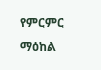የምርምር ማዕከል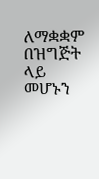ለማቋቋም በዝግጅት ላይ መሆኑን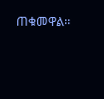ጠቁመዋል፡፡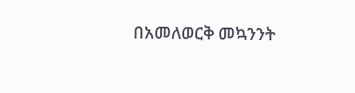በአመለወርቅ መኳንንት